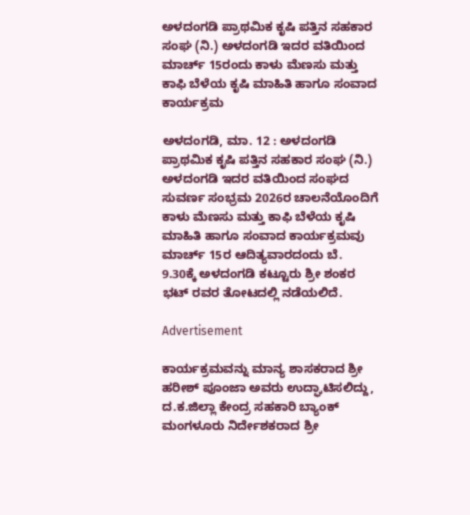ಅಳದಂಗಡಿ ಪ್ರಾಥಮಿಕ ಕೃಷಿ ಪತ್ತಿನ ಸಹಕಾರ ಸಂಘ (ನಿ.) ಅಳದಂಗಡಿ ಇದರ ವತಿಯಿಂದ ಮಾರ್ಚ್ 15ರಂದು ಕಾಳು ಮೆಣಸು ಮತ್ತು ಕಾಫಿ ಬೆಳೆಯ ಕೃಷಿ ಮಾಹಿತಿ ಹಾಗೂ ಸಂವಾದ ಕಾರ್ಯಕ್ರಮ

ಅಳದಂಗಡಿ, ಮಾ. 12 : ಅಳದಂಗಡಿ ಪ್ರಾಥಮಿಕ ಕೃಷಿ ಪತ್ತಿನ ಸಹಕಾರ ಸಂಘ (ನಿ.) ಅಳದಂಗಡಿ ಇದರ ವತಿಯಿಂದ ಸಂಘದ ಸುವರ್ಣ ಸಂಭ್ರಮ 2026ರ ಚಾಲನೆಯೊಂದಿಗೆ ಕಾಳು ಮೆಣಸು ಮತ್ತು ಕಾಫಿ ಬೆಳೆಯ ಕೃಷಿ ಮಾಹಿತಿ ಹಾಗೂ ಸಂವಾದ ಕಾರ್ಯಕ್ರಮವು ಮಾರ್ಚ್ 15ರ ಆದಿತ್ಯವಾರದಂದು ಬೆ. 9.30ಕ್ಕೆ ಅಳದಂಗಡಿ ಕಟ್ಟೂರು ಶ್ರೀ ಶಂಕರ ಭಟ್ ರವರ ತೋಟದಲ್ಲಿ ನಡೆಯಲಿದೆ.

Advertisement

ಕಾರ್ಯಕ್ರಮವನ್ನು ಮಾನ್ಯ ಶಾಸಕರಾದ ಶ್ರೀ ಹರೀಶ್ ಪೂಂಜಾ ಅವರು ಉದ್ಘಾಟಿಸಲಿದ್ದು, ದ.ಕ.ಜಿಲ್ಲಾ ಕೇಂದ್ರ ಸಹಕಾರಿ ಬ್ಯಾಂಕ್ ಮಂಗಳೂರು ನಿರ್ದೇಶಕರಾದ ಶ್ರೀ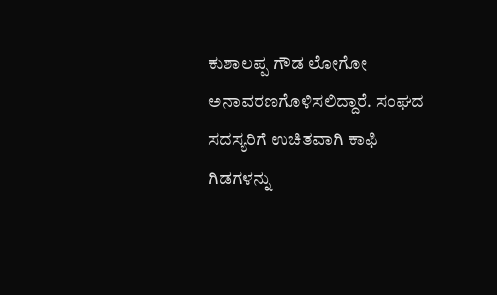ಕುಶಾಲಪ್ಪ ಗೌಡ ಲೋಗೋ ಅನಾವರಣಗೊಳಿಸಲಿದ್ದಾರೆ. ಸಂಘದ ಸದಸ್ಯರಿಗೆ ಉಚಿತವಾಗಿ ಕಾಫಿ ಗಿಡಗಳನ್ನು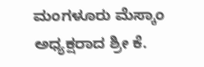ಮಂಗಳೂರು ಮೆಸ್ಕಾಂ ಅಧ್ಯಕ್ಷರಾದ ಶ್ರೀ ಕೆ.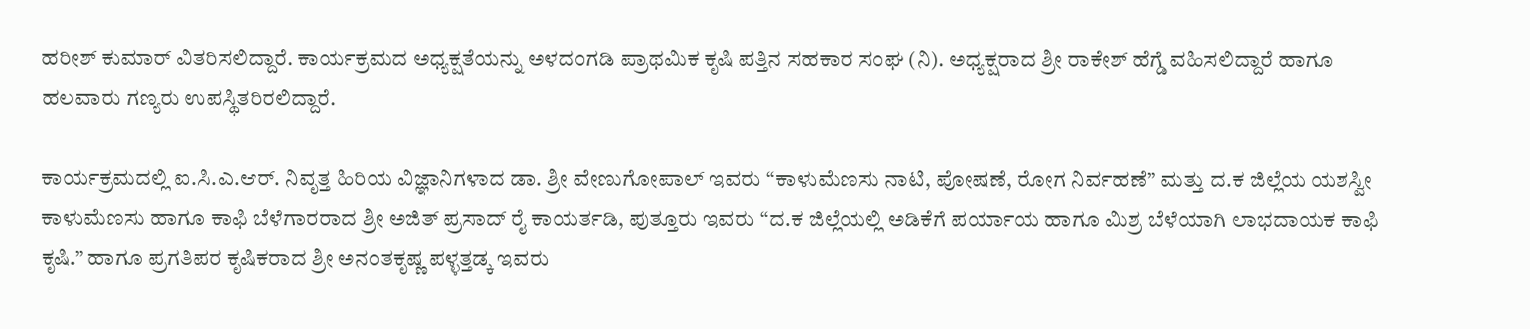ಹರೀಶ್ ಕುಮಾರ್ ವಿತರಿಸಲಿದ್ದಾರೆ. ಕಾರ್ಯಕ್ರಮದ ಅಧ್ಯಕ್ಷತೆಯನ್ನು ಅಳದಂಗಡಿ ಪ್ರಾಥಮಿಕ ಕೃಷಿ ಪತ್ತಿನ ಸಹಕಾರ ಸಂಘ (ನಿ). ಅಧ್ಯಕ್ಷರಾದ ಶ್ರೀ ರಾಕೇಶ್ ಹೆಗ್ಡೆ ವಹಿಸಲಿದ್ದಾರೆ ಹಾಗೂ ಹಲವಾರು ಗಣ್ಯರು ಉಪಸ್ಥಿತರಿರಲಿದ್ದಾರೆ.

ಕಾರ್ಯಕ್ರಮದಲ್ಲಿ ಐ.ಸಿ.ಎ.ಆರ್. ನಿವೃತ್ತ ಹಿರಿಯ ವಿಜ್ಞಾನಿಗಳಾದ ಡಾ. ಶ್ರೀ ವೇಣುಗೋಪಾಲ್ ಇವರು “ಕಾಳುಮೆಣಸು ನಾಟಿ, ಪೋಷಣೆ, ರೋಗ ನಿರ್ವಹಣೆ” ಮತ್ತು ದ.ಕ ಜಿಲ್ಲೆಯ ಯಶಸ್ವೀ ಕಾಳುಮೆಣಸು ಹಾಗೂ ಕಾಫಿ ಬೆಳೆಗಾರರಾದ ಶ್ರೀ ಅಜಿತ್ ಪ್ರಸಾದ್ ರೈ ಕಾಯರ್ತಡಿ, ಪುತ್ತೂರು ಇವರು “ದ.ಕ ಜಿಲ್ಲೆಯಲ್ಲಿ ಅಡಿಕೆಗೆ ಪರ್ಯಾಯ ಹಾಗೂ ಮಿಶ್ರ ಬೆಳೆಯಾಗಿ ಲಾಭದಾಯಕ ಕಾಫಿ ಕೃಷಿ.” ಹಾಗೂ ಪ್ರಗತಿಪರ ಕೃಷಿಕರಾದ ಶ್ರೀ ಅನಂತಕೃಷ್ಣ ಪಳ್ಳತ್ತಡ್ಕ ಇವರು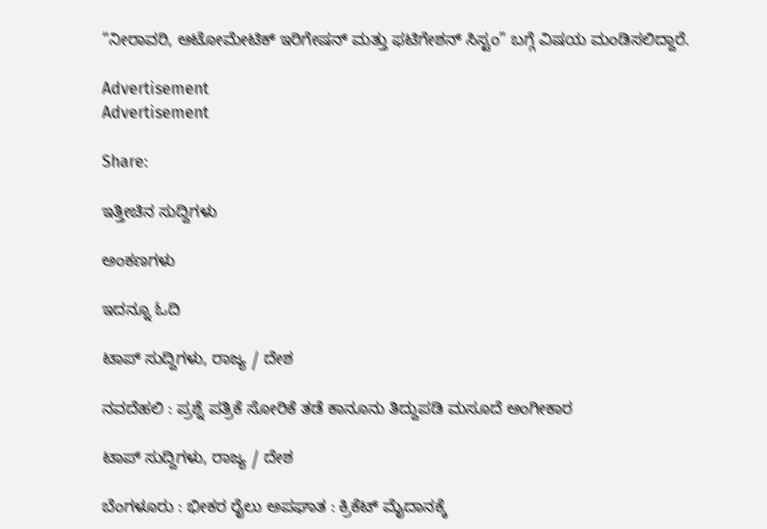“ನೀರಾವರಿ, ಆಟೋಮೇಟಿಕ್ ಇರಿಗೇಷನ್ ಮತ್ತು ಫಟಿಗೇಶನ್ ಸಿಸ್ಟಂ” ಬಗ್ಗೆ ವಿಷಯ ಮಂಡಿಸಲಿದ್ದಾರೆ.

Advertisement
Advertisement

Share:

ಇತ್ತೀಚಿನ ಸುದ್ದಿಗಳು

ಅಂಕಣಗಳು

ಇದನ್ನೂ ಓದಿ

ಟಾಪ್ ಸುದ್ದಿಗಳು, ರಾಜ್ಯ / ದೇಶ

ನವದೆಹಲಿ : ಪ್ರಶ್ನೆ ಪತ್ರಿಕೆ ಸೋರಿಕೆ ತಡೆ ಕಾನೂನು ತಿದ್ದುಪಡಿ ಮಸೂದೆ ಅಂಗೀಕಾರ

ಟಾಪ್ ಸುದ್ದಿಗಳು, ರಾಜ್ಯ / ದೇಶ

ಬೆಂಗಳೂರು : ಭೀಕರ ರೈಲು ಅಪಘಾತ : ಕ್ರಿಕೆಟ್ ಮೈದಾನಕ್ಕೆ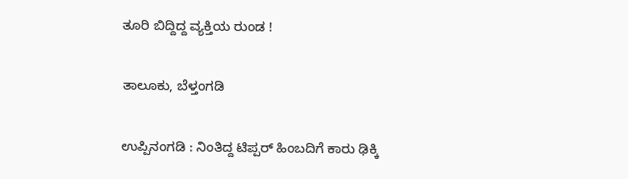ತೂರಿ ಬಿದ್ದಿದ್ದ ವ್ಯಕ್ತಿಯ ರುಂಡ !

ತಾಲೂಕು, ಬೆಳ್ತಂಗಡಿ

ಉಪ್ಪಿನಂಗಡಿ : ನಿಂತಿದ್ದ ಟಿಪ್ಪರ್ ಹಿಂಬದಿಗೆ ಕಾರು ಢಿಕ್ಕಿ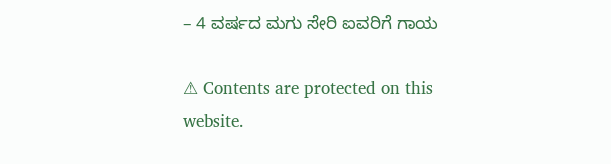– 4 ವರ್ಷದ ಮಗು ಸೇರಿ ಐವರಿಗೆ ಗಾಯ

⚠ Contents are protected on this website.